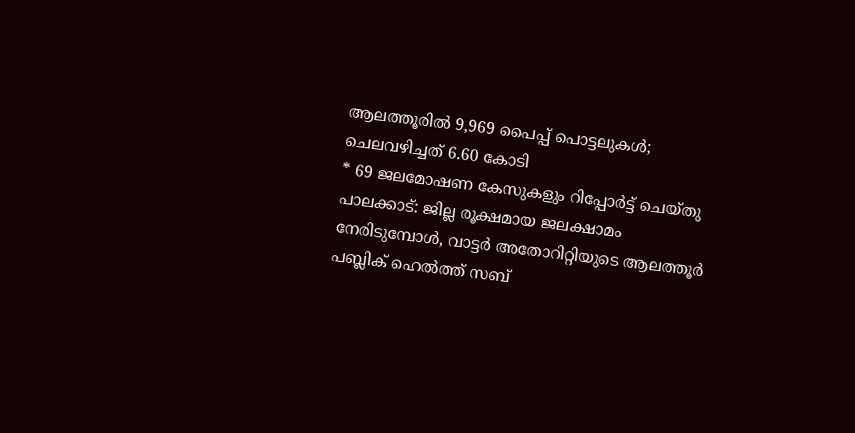ആലത്തൂരിൽ 9,969 പൈപ്പ് പൊട്ടലുകൾ; ചെലവഴിച്ചത് 6.60 കോടി
* 69 ജലമോഷണ കേസുകളും റിപ്പോർട്ട് ചെയ്തു
പാലക്കാട്: ജില്ല രൂക്ഷമായ ജലക്ഷാമം നേരിടുമ്പോൾ, വാട്ടർ അതോറിറ്റിയുടെ ആലത്തൂർ പബ്ലിക് ഹെൽത്ത് സബ്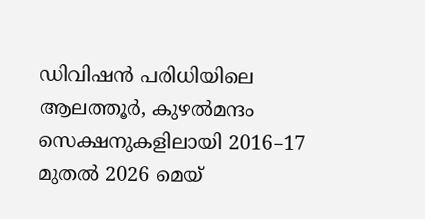ഡിവിഷൻ പരിധിയിലെ ആലത്തൂർ, കുഴൽമന്ദം സെക്ഷനുകളിലായി 2016–17 മുതൽ 2026 മെയ്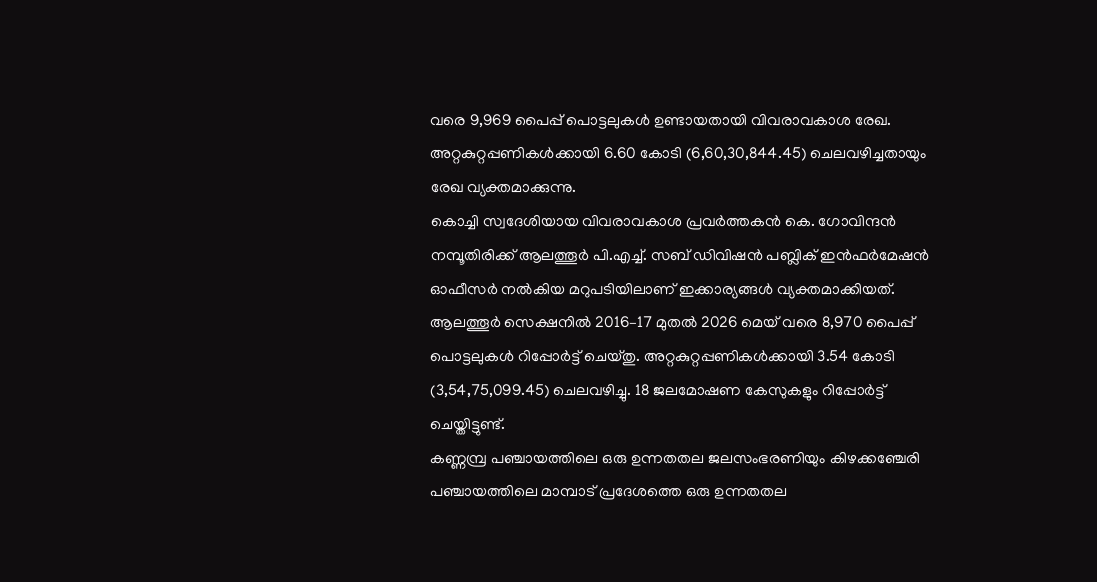വരെ 9,969 പൈപ്പ് പൊട്ടലുകൾ ഉണ്ടായതായി വിവരാവകാശ രേഖ. അറ്റകുറ്റപ്പണികൾക്കായി 6.60 കോടി (6,60,30,844.45) ചെലവഴിച്ചതായും രേഖ വ്യക്തമാക്കുന്നു.
കൊച്ചി സ്വദേശിയായ വിവരാവകാശ പ്രവർത്തകൻ കെ. ഗോവിന്ദൻ നമ്പൂതിരിക്ക് ആലത്തൂർ പി.എച്ച്. സബ് ഡിവിഷൻ പബ്ലിക് ഇൻഫർമേഷൻ ഓഫീസർ നൽകിയ മറുപടിയിലാണ് ഇക്കാര്യങ്ങൾ വ്യക്തമാക്കിയത്.
ആലത്തൂർ സെക്ഷനിൽ 2016–17 മുതൽ 2026 മെയ് വരെ 8,970 പൈപ്പ് പൊട്ടലുകൾ റിപ്പോർട്ട് ചെയ്തു. അറ്റകുറ്റപ്പണികൾക്കായി 3.54 കോടി (3,54,75,099.45) ചെലവഴിച്ചു. 18 ജലമോഷണ കേസുകളും റിപ്പോർട്ട് ചെയ്തിട്ടുണ്ട്.
കണ്ണമ്പ്ര പഞ്ചായത്തിലെ ഒരു ഉന്നതതല ജലസംഭരണിയും കിഴക്കഞ്ചേരി പഞ്ചായത്തിലെ മാമ്പാട് പ്രദേശത്തെ ഒരു ഉന്നതതല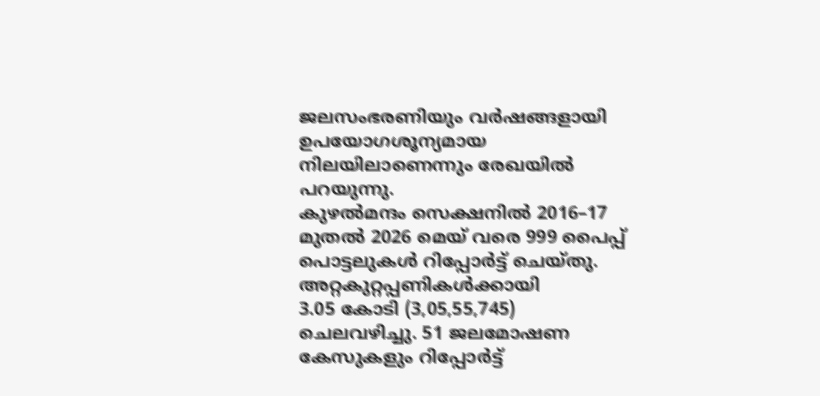ജലസംഭരണിയും വർഷങ്ങളായി ഉപയോഗശൂന്യമായ നിലയിലാണെന്നും രേഖയിൽ പറയുന്നു.
കുഴൽമന്ദം സെക്ഷനിൽ 2016–17 മുതൽ 2026 മെയ് വരെ 999 പൈപ്പ് പൊട്ടലുകൾ റിപ്പോർട്ട് ചെയ്തു. അറ്റകുറ്റപ്പണികൾക്കായി
3.05 കോടി (3,05,55,745) ചെലവഴിച്ചു. 51 ജലമോഷണ കേസുകളും റിപ്പോർട്ട്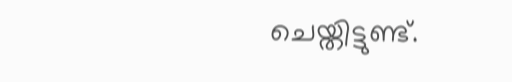ചെയ്തിട്ടുണ്ട്.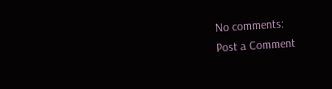No comments:
Post a Comment